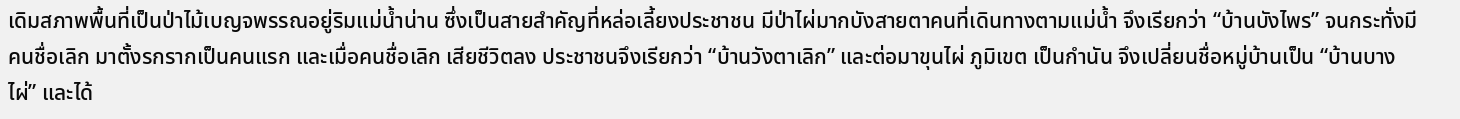เดิมสภาพพื้นที่เป็นป่าไม้เบญจพรรณอยู่ริมแม่น้ำน่าน ซึ่งเป็นสายสำคัญที่หล่อเลี้ยงประชาชน มีป่าไผ่มากบังสายตาคนที่เดินทางตามแม่น้ำ จึงเรียกว่า “บ้านบังไพร” จนกระทั่งมีคนชื่อเลิก มาตั้งรกรากเป็นคนแรก และเมื่อคนชื่อเลิก เสียชีวิตลง ประชาชนจึงเรียกว่า “บ้านวังตาเลิก” และต่อมาขุนไผ่ ภูมิเขต เป็นกำนัน จึงเปลี่ยนชื่อหมู่บ้านเป็น “บ้านบางไผ่” และได้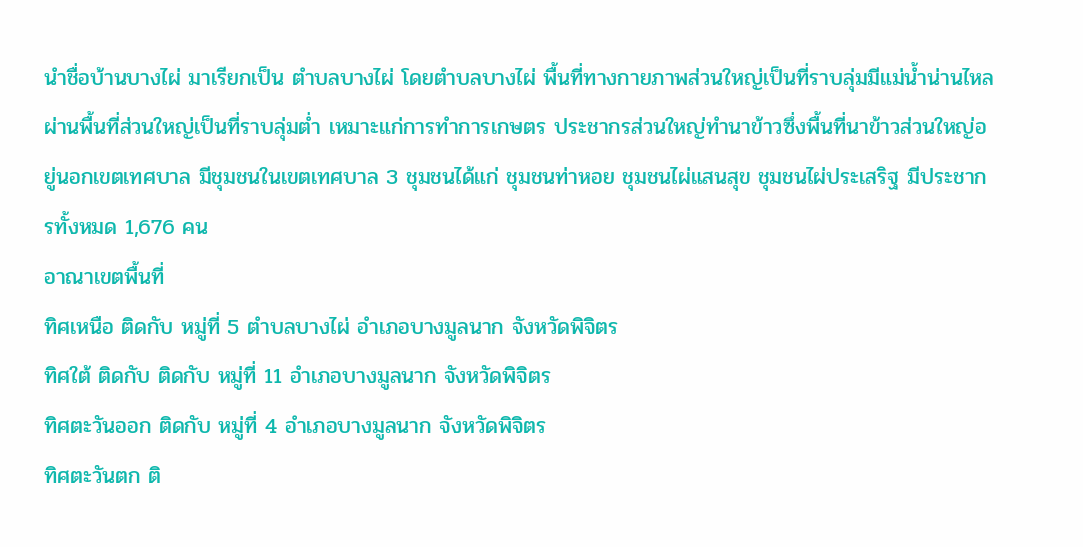นำชื่อบ้านบางไผ่ มาเรียกเป็น ตำบลบางไผ่ โดยตำบลบางไผ่ พื้นที่ทางกายภาพส่วนใหญ่เป็นที่ราบลุ่มมีแม่น้ำน่านไหลผ่านพื้นที่ส่วนใหญ่เป็นที่ราบลุ่มต่ำ เหมาะแก่การทำการเกษตร ประชากรส่วนใหญ่ทำนาข้าวซึ่งพื้นที่นาข้าวส่วนใหญ่อยู่นอกเขตเทศบาล มีชุมชนในเขตเทศบาล 3 ชุมชนได้แก่ ชุมชนท่าหอย ชุมชนไผ่แสนสุข ชุมชนไผ่ประเสริฐ มีประชากรทั้งหมด 1,676 คน
อาณาเขตพื้นที่
ทิศเหนือ ติดกับ หมู่ที่ 5 ตำบลบางไผ่ อำเภอบางมูลนาก จังหวัดพิจิตร
ทิศใต้ ติดกับ ติดกับ หมู่ที่ 11 อำเภอบางมูลนาก จังหวัดพิจิตร
ทิศตะวันออก ติดกับ หมู่ที่ 4 อำเภอบางมูลนาก จังหวัดพิจิตร
ทิศตะวันตก ติ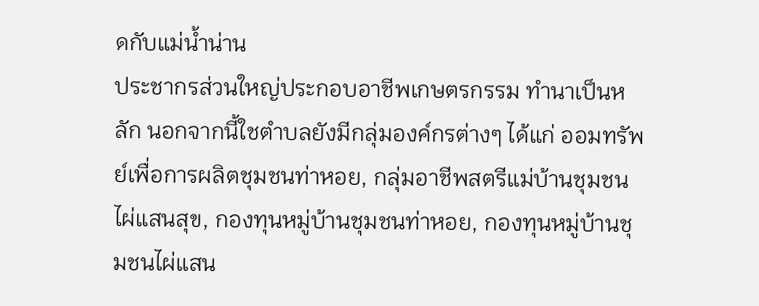ดกับแม่น้ำน่าน
ประชากรส่วนใหญ่ประกอบอาชีพเกษตรกรรม ทำนาเป็นหลัก นอกจากนี้ใชตำบลยังมีกลุ่มองค์กรต่างๆ ได้แก่ ออมทรัพย์เพื่อการผลิตชุมชนท่าหอย, กลุ่มอาชีพสตรีแม่บ้านชุมชนไผ่แสนสุข, กองทุนหมู่บ้านชุมชนท่าหอย, กองทุนหมู่บ้านชุมชนไผ่แสน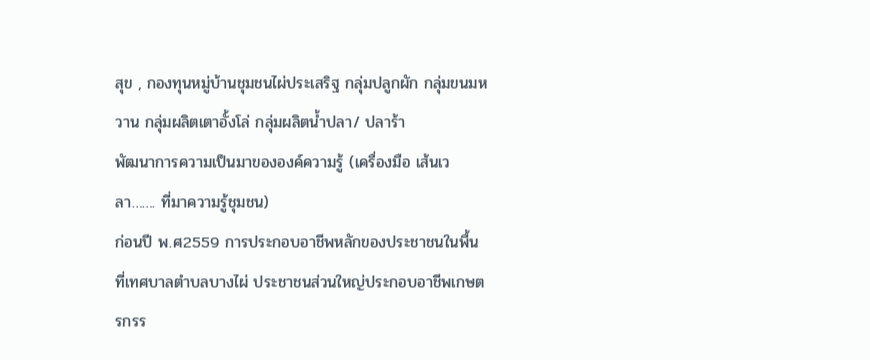สุข , กองทุนหมู่บ้านชุมชนไผ่ประเสริฐ กลุ่มปลูกผัก กลุ่มขนมหวาน กลุ่มผลิตเตาอั้งโล่ กลุ่มผลิตน้ำปลา/ ปลาร้า
พัฒนาการความเป็นมาขององค์ความรู้ (เครื่องมือ เส้นเวลา……. ที่มาความรู้ชุมชน)
ก่อนปี พ.ศ2559 การประกอบอาชีพหลักของประชาชนในพื้นที่เทศบาลตำบลบางไผ่ ประชาชนส่วนใหญ่ประกอบอาชีพเกษตรกรร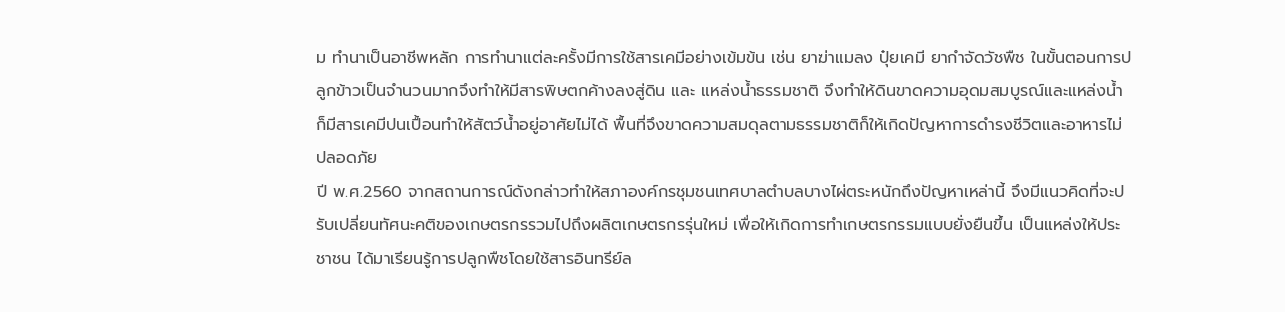ม ทำนาเป็นอาชีพหลัก การทำนาแต่ละครั้งมีการใช้สารเคมีอย่างเข้มข้น เช่น ยาฆ่าแมลง ปุ๋ยเคมี ยากำจัดวัชพืช ในขั้นตอนการปลูกข้าวเป็นจำนวนมากจึงทำให้มีสารพิษตกค้างลงสู่ดิน และ แหล่งน้ำธรรมชาติ จึงทำให้ดินขาดความอุดมสมบูรณ์และแหล่งน้ำก็มีสารเคมีปนเปื้อนทำให้สัตว์น้ำอยู่อาศัยไม่ได้ พื้นที่จึงขาดความสมดุลตามธรรมชาติก็ให้เกิดปัญหาการดำรงชีวิตและอาหารไม่ปลอดภัย
ปี พ.ศ.2560 จากสถานการณ์ดังกล่าวทำให้สภาองค์กรชุมชนเทศบาลตำบลบางไผ่ตระหนักถึงปัญหาเหล่านี้ จึงมีแนวคิดที่จะปรับเปลี่ยนทัศนะคติของเกษตรกรรวมไปถึงผลิตเกษตรกรรุ่นใหม่ เพื่อให้เกิดการทำเกษตรกรรมแบบยั่งยืนขึ้น เป็นแหล่งให้ประชาชน ได้มาเรียนรู้การปลูกพืชโดยใช้สารอินทรีย์ล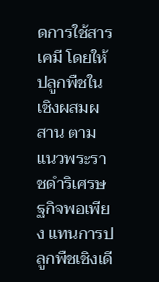ดการใช้สารเคมี โดยให้ปลูกพืชในเชิงผสมผสาน ตามแนวพระราชดำริเศรษฐกิจพอเพียง แทนการปลูกพืชเชิงเดี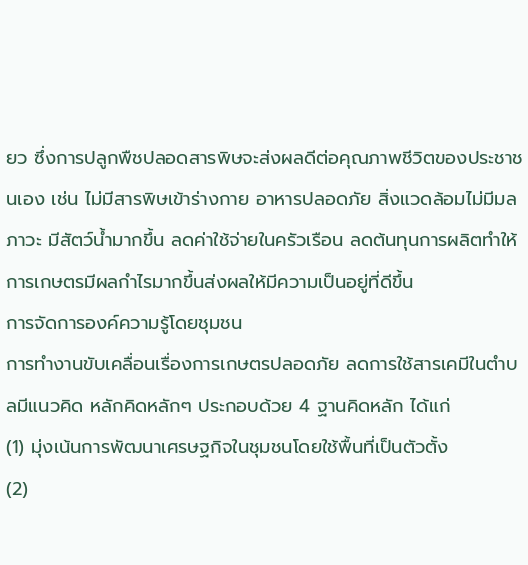ยว ซึ่งการปลูกพืชปลอดสารพิษจะส่งผลดีต่อคุณภาพชีวิตของประชาชนเอง เช่น ไม่มีสารพิษเข้าร่างกาย อาหารปลอดภัย สิ่งแวดล้อมไม่มีมลภาวะ มีสัตว์น้ำมากขึ้น ลดค่าใช้จ่ายในครัวเรือน ลดต้นทุนการผลิตทำให้การเกษตรมีผลกำไรมากขึ้นส่งผลให้มีความเป็นอยู่ที่ดีขึ้น
การจัดการองค์ความรู้โดยชุมชน
การทำงานขับเคลื่อนเรื่องการเกษตรปลอดภัย ลดการใช้สารเคมีในตำบลมีแนวคิด หลักคิดหลักๆ ประกอบด้วย 4 ฐานคิดหลัก ได้แก่
(1) มุ่งเน้นการพัฒนาเศรษฐกิจในชุมชนโดยใช้พื้นที่เป็นตัวตั้ง
(2)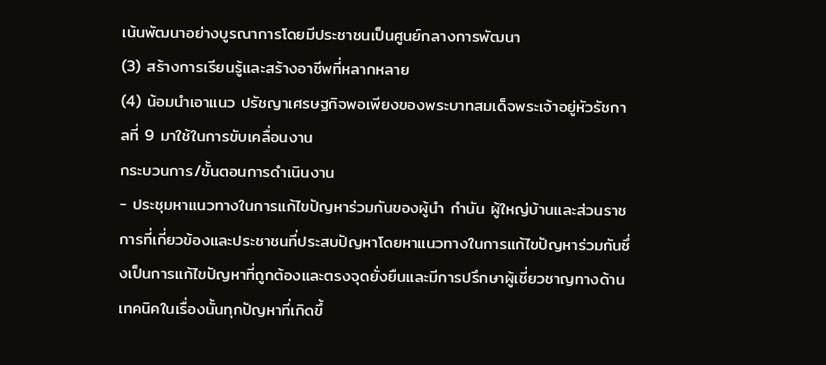เน้นพัฒนาอย่างบูรณาการโดยมีประชาชนเป็นศูนย์กลางการพัฒนา
(3) สร้างการเรียนรู้และสร้างอาชีพที่หลากหลาย
(4) น้อมนำเอาแนว ปรัชญาเศรษฐกิจพอเพียงของพระบาทสมเด็จพระเจ้าอยู่หัวรัชกาลที่ 9 มาใช้ในการขับเคลื่อนงาน
กระบวนการ/ขั้นตอนการดำเนินงาน
- ประชุมหาแนวทางในการแก้ไขปัญหาร่วมกันของผู้นำ กำนัน ผู้ใหญ่บ้านและส่วนราชการที่เกี่ยวข้องและประชาชนที่ประสบปัญหาโดยหาแนวทางในการแก้ไขปัญหาร่วมกันซึ่งเป็นการแก้ไขปัญหาที่ถูกต้องและตรงจุดยั่งยืนและมีการปรึกษาผู้เชี่ยวชาญทางด้านเทคนิคในเรื่องนั้นทุกปัญหาที่เกิดขึ้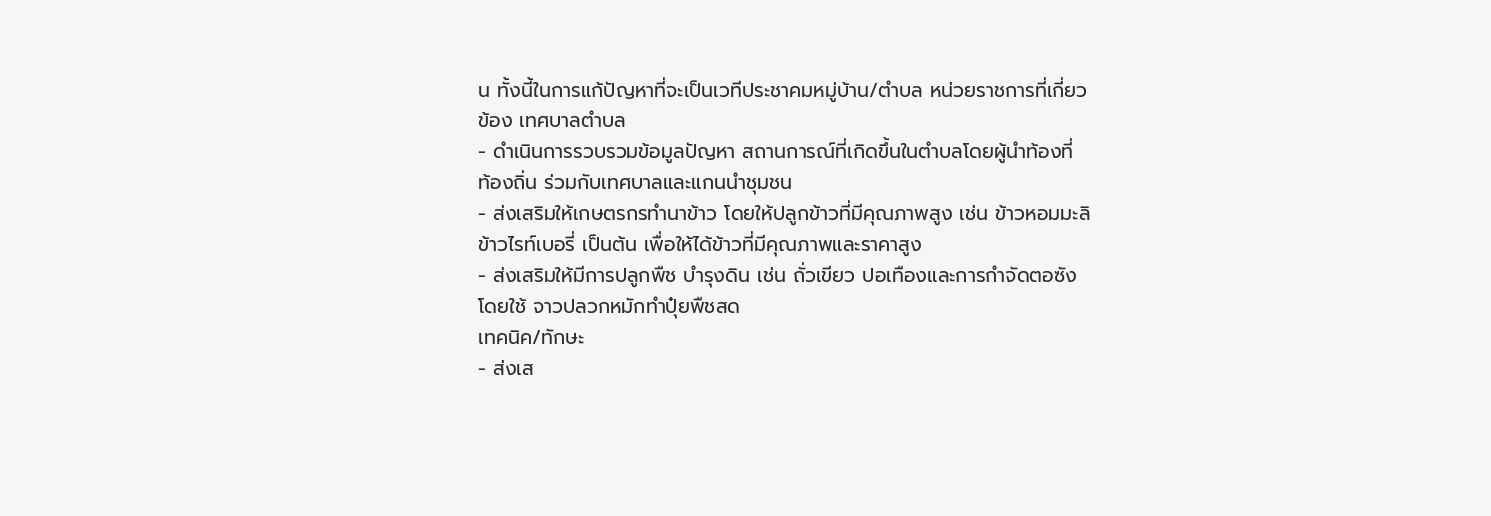น ทั้งนี้ในการแก้ปัญหาที่จะเป็นเวทีประชาคมหมู่บ้าน/ตำบล หน่วยราชการที่เกี่ยวข้อง เทศบาลตำบล
- ดำเนินการรวบรวมข้อมูลปัญหา สถานการณ์ที่เกิดขึ้นในตำบลโดยผู้นำท้องที่ ท้องถิ่น ร่วมกับเทศบาลและแกนนำชุมชน
- ส่งเสริมให้เกษตรกรทำนาข้าว โดยให้ปลูกข้าวที่มีคุณภาพสูง เช่น ข้าวหอมมะลิ ข้าวไรท์เบอรี่ เป็นต้น เพื่อให้ได้ข้าวที่มีคุณภาพและราคาสูง
- ส่งเสริมให้มีการปลูกพืช บำรุงดิน เช่น ถั่วเขียว ปอเทืองและการกำจัดตอซัง โดยใช้ จาวปลวกหมักทำปุ๋ยพืชสด
เทคนิค/ทักษะ
- ส่งเส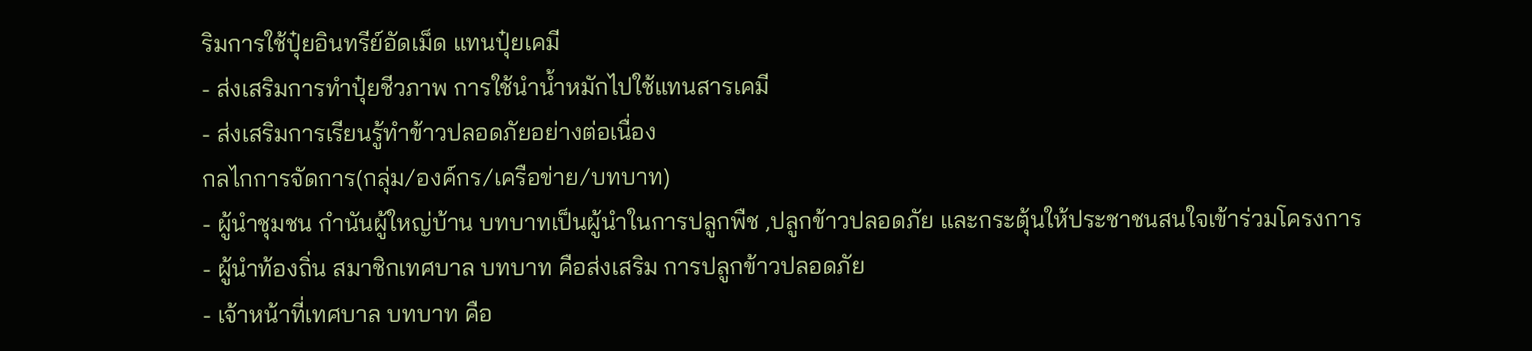ริมการใช้ปุ๋ยอินทรีย์อัดเม็ด แทนปุ๋ยเคมี
- ส่งเสริมการทำปุ๋ยชีวภาพ การใช้นำน้ำหมักไปใช้แทนสารเคมี
- ส่งเสริมการเรียนรู้ทำข้าวปลอดภัยอย่างต่อเนื่อง
กลไกการจัดการ(กลุ่ม/องค์กร/เครือข่าย/บทบาท)
- ผู้นำชุมชน กำนันผู้ใหญ่บ้าน บทบาทเป็นผู้นำในการปลูกพืช ,ปลูกข้าวปลอดภัย และกระตุ้นให้ประชาชนสนใจเข้าร่วมโครงการ
- ผู้นำท้องถิ่น สมาชิกเทศบาล บทบาท คือส่งเสริม การปลูกข้าวปลอดภัย
- เจ้าหน้าที่เทศบาล บทบาท คือ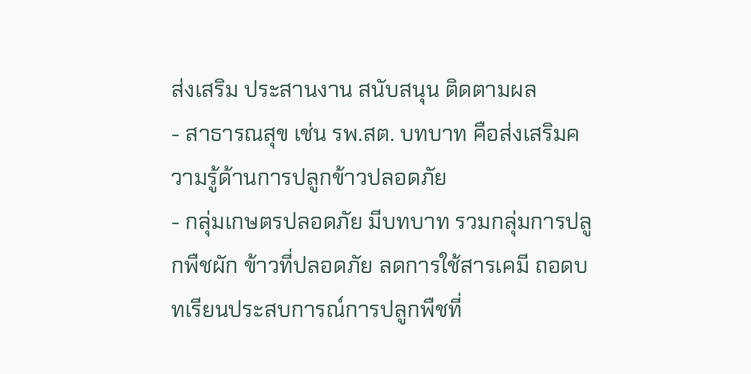ส่งเสริม ประสานงาน สนับสนุน ติดตามผล
- สาธารณสุข เช่น รพ.สต. บทบาท คือส่งเสริมความรู้ด้านการปลูกข้าวปลอดภัย
- กลุ่มเกษตรปลอดภัย มีบทบาท รวมกลุ่มการปลูกพืชผัก ข้าวที่ปลอดภัย ลดการใช้สารเคมี ถอดบทเรียนประสบการณ์การปลูกพืชที่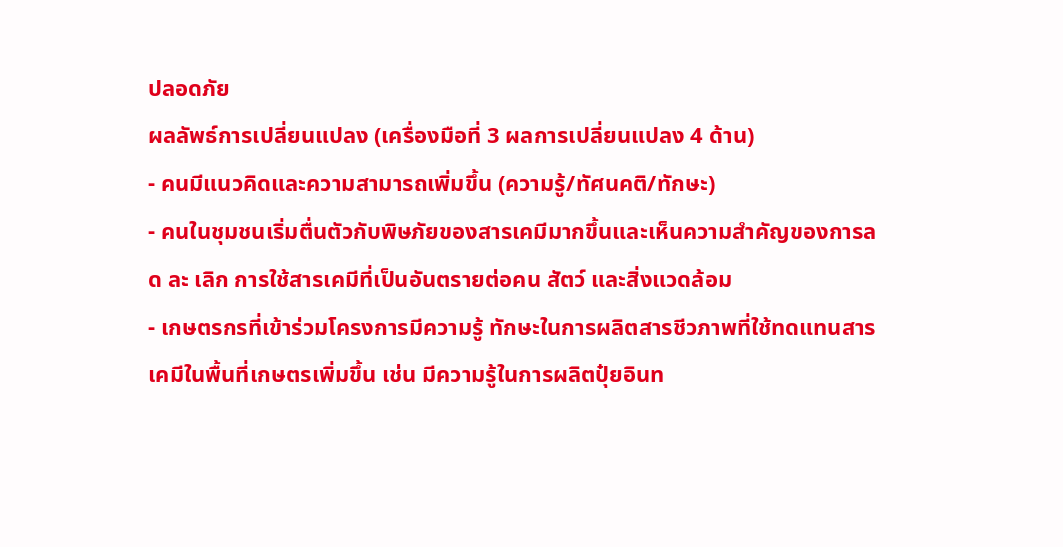ปลอดภัย
ผลลัพธ์การเปลี่ยนแปลง (เครื่องมือที่ 3 ผลการเปลี่ยนแปลง 4 ด้าน)
- คนมีแนวคิดและความสามารถเพิ่มขึ้น (ความรู้/ทัศนคติ/ทักษะ)
- คนในชุมชนเริ่มตื่นตัวกับพิษภัยของสารเคมีมากขึ้นและเห็นความสำคัญของการลด ละ เลิก การใช้สารเคมีที่เป็นอันตรายต่อคน สัตว์ และสิ่งแวดล้อม
- เกษตรกรที่เข้าร่วมโครงการมีความรู้ ทักษะในการผลิตสารชีวภาพที่ใช้ทดแทนสารเคมีในพื้นที่เกษตรเพิ่มขึ้น เช่น มีความรู้ในการผลิตปุ๋ยอินท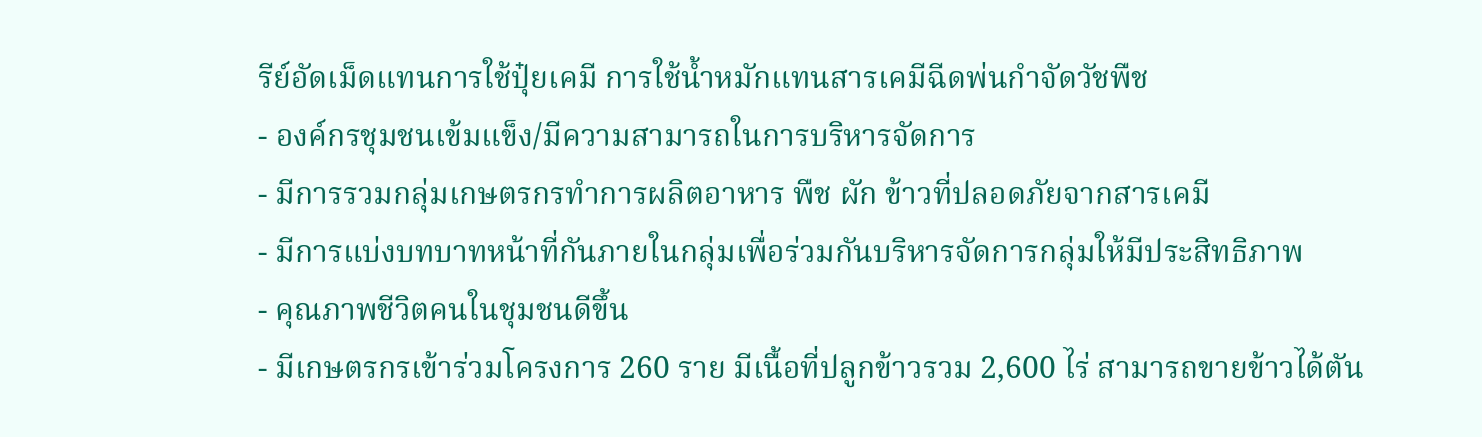รีย์อัดเม็ดแทนการใช้ปุ๋ยเคมี การใช้น้ำหมักแทนสารเคมีฉีดพ่นกำจัดวัชพืช
- องค์กรชุมชนเข้มแข็ง/มีความสามารถในการบริหารจัดการ
- มีการรวมกลุ่มเกษตรกรทำการผลิตอาหาร พืช ผัก ข้าวที่ปลอดภัยจากสารเคมี
- มีการแบ่งบทบาทหน้าที่กันภายในกลุ่มเพื่อร่วมกันบริหารจัดการกลุ่มให้มีประสิทธิภาพ
- คุณภาพชีวิตคนในชุมชนดีขึ้น
- มีเกษตรกรเข้าร่วมโครงการ 260 ราย มีเนื้อที่ปลูกข้าวรวม 2,600 ไร่ สามารถขายข้าวได้ตัน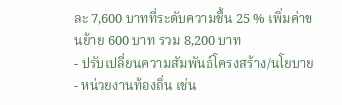ละ 7,600 บาทที่ระดับความชื้น 25 % เพิ่มค่าขนย้าย 600 บาท รวม 8,200 บาท
- ปรับเปลี่ยนความสัมพันธ์โครงสร้าง/นโยบาย
- หน่วยงานท้องถิ่น เช่น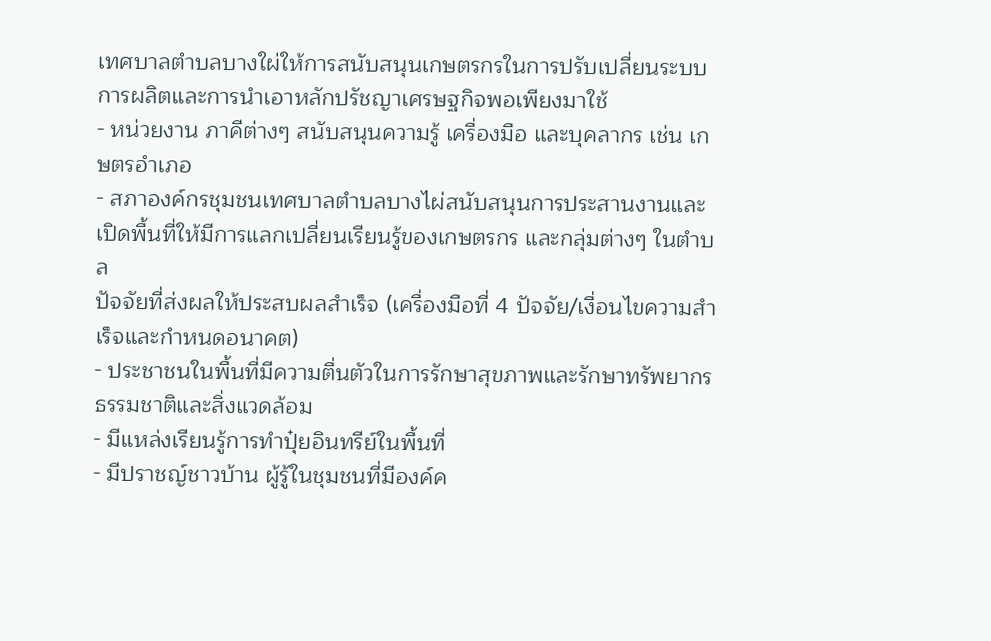เทศบาลตำบลบางใผ่ให้การสนับสนุนเกษตรกรในการปรับเปลี่ยนระบบการผลิตและการนำเอาหลักปรัชญาเศรษฐกิจพอเพียงมาใช้
- หน่วยงาน ภาคีต่างๆ สนับสนุนความรู้ เครื่องมือ และบุคลากร เช่น เกษตรอำเภอ
- สภาองค์กรชุมชนเทศบาลตำบลบางไผ่สนับสนุนการประสานงานและเปิดพื้นที่ให้มีการแลกเปลี่ยนเรียนรู้ของเกษตรกร และกลุ่มต่างๆ ในตำบล
ปัจจัยที่ส่งผลให้ประสบผลสำเร็จ (เครื่องมือที่ 4 ปัจจัย/เงื่อนไขความสำเร็จและกำหนดอนาคต)
- ประชาชนในพื้นที่มีความตื่นตัวในการรักษาสุขภาพและรักษาทรัพยากรธรรมชาติและสิ่งแวดล้อม
- มีแหล่งเรียนรู้การทำปุ๋ยอินทรีย์ในพื้นที่
- มีปราชญ์ชาวบ้าน ผู้รู้ในชุมชนที่มีองค์ค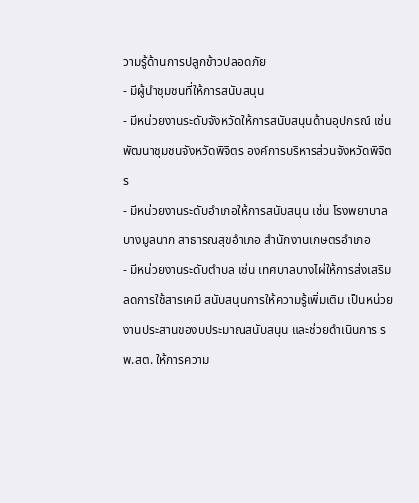วามรู้ด้านการปลูกข้าวปลอดภัย
- มีผู้นำชุมชนที่ให้การสนับสนุน
- มีหน่วยงานระดับจังหวัดให้การสนับสนุนด้านอุปกรณ์ เช่น พัฒนาชุมชนจังหวัดพิจิตร องค์การบริหารส่วนจังหวัดพิจิตร
- มีหน่วยงานระดับอำเภอให้การสนับสนุน เช่น โรงพยาบาลบางมูลนาก สาธารณสุขอำเภอ สำนักงานเกษตรอำเภอ
- มีหน่วยงานระดับตำบล เช่น เทศบาลบางไผ่ให้การส่งเสริมลดการใช้สารเคมี สนับสนุนการให้ความรู้เพิ่มเติม เป็นหน่วยงานประสานของบประมาณสนับสนุน และช่วยดำเนินการ รพ.สต. ให้การความ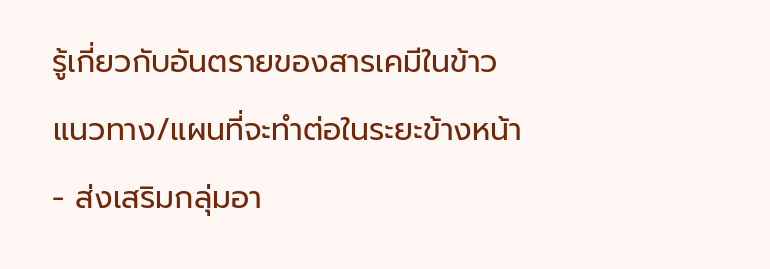รู้เกี่ยวกับอันตรายของสารเคมีในข้าว
แนวทาง/แผนที่จะทำต่อในระยะข้างหน้า
- ส่งเสริมกลุ่มอา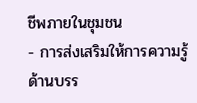ชีพภายในชุมชน
- การส่งเสริมให้การความรู้ด้านบรร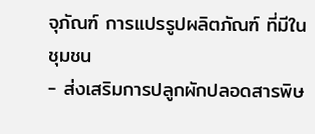จุภัณฑ์ การแปรรูปผลิตภัณฑ์ ที่มีในชุมชน
- ส่งเสริมการปลูกผักปลอดสารพิษ